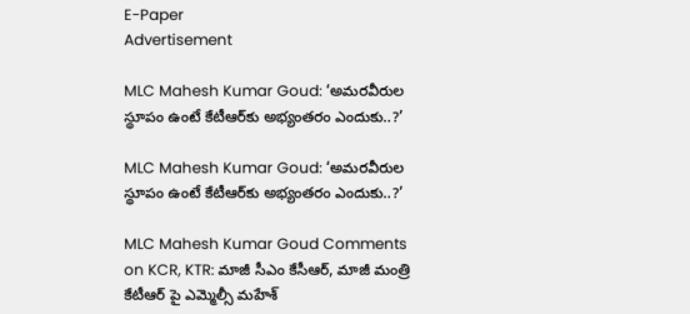E-Paper
Advertisement

MLC Mahesh Kumar Goud: ‘అమరవీరుల స్థూపం ఉంటే కేటీఆర్‌కు అభ్యంతరం ఎందుకు..?’

MLC Mahesh Kumar Goud: ‘అమరవీరుల స్థూపం ఉంటే కేటీఆర్‌కు అభ్యంతరం ఎందుకు..?’

MLC Mahesh Kumar Goud Comments on KCR, KTR: మాజీ సీఎం కేసీఆర్, మాజీ మంత్రి కేటీఆర్ పై ఎమ్మెల్సీ మహేశ్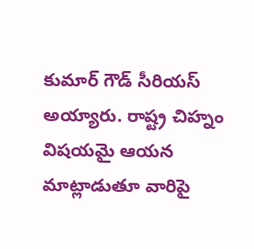కుమార్ గౌడ్ సీరియస్ అయ్యారు. రాష్ట్ర చిహ్నం విషయమై ఆయన మాట్లాడుతూ వారిపై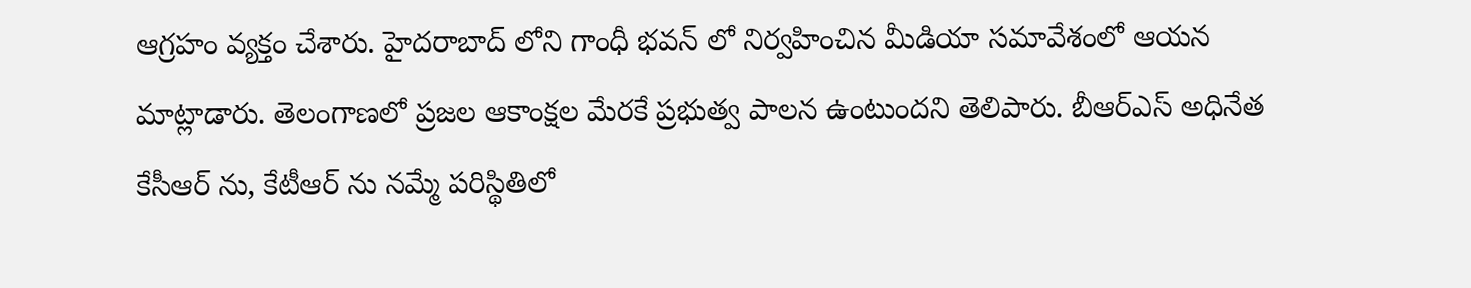ఆగ్రహం వ్యక్తం చేశారు. హైదరాబాద్ లోని గాంధీ భవన్ లో నిర్వహించిన మీడియా సమావేశంలో ఆయన మాట్లాడారు. తెలంగాణలో ప్రజల ఆకాంక్షల మేరకే ప్రభుత్వ పాలన ఉంటుందని తెలిపారు. బీఆర్ఎస్ అధినేత కేసీఆర్ ను, కేటీఆర్ ను నమ్మే పరిస్థితిలో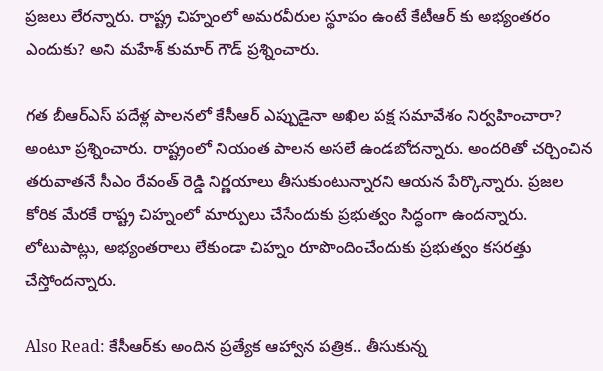ప్రజలు లేరన్నారు. రాష్ట్ర చిహ్నంలో అమరవీరుల స్థూపం ఉంటే కేటీఆర్ కు అభ్యంతరం ఎందుకు? అని మహేశ్ కుమార్ గౌడ్ ప్రశ్నించారు.

గత బీఆర్ఎస్ పదేళ్ల పాలనలో కేసీఆర్ ఎప్పుడైనా అఖిల పక్ష సమావేశం నిర్వహించారా? అంటూ ప్రశ్నించారు. రాష్ట్రంలో నియంత పాలన అసలే ఉండబోదన్నారు. అందరితో చర్చించిన తరువాతనే సీఎం రేవంత్ రెడ్డి నిర్ణయాలు తీసుకుంటున్నారని ఆయన పేర్కొన్నారు. ప్రజల కోరిక మేరకే రాష్ట్ర చిహ్నంలో మార్పులు చేసేందుకు ప్రభుత్వం సిద్ధంగా ఉందన్నారు. లోటుపాట్లు, అభ్యంతరాలు లేకుండా చిహ్నం రూపొందించేందుకు ప్రభుత్వం కసరత్తు చేస్తోందన్నారు.

Also Read: కేసీఆర్‌కు అందిన ప్రత్యేక ఆహ్వాన పత్రిక.. తీసుకున్న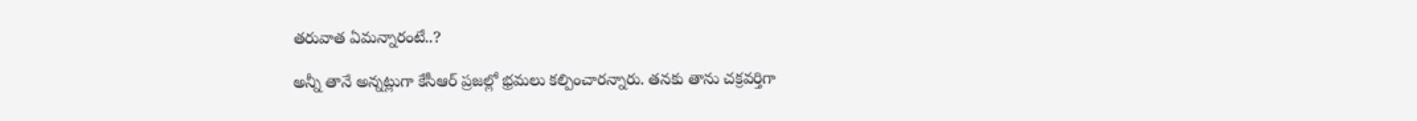తరువాత ఏమన్నారంటే..?

అన్నీ తానే అన్నట్లుగా కేసీఆర్ ప్రజల్లో భ్రమలు కల్పించారన్నారు. తనకు తాను చక్రవర్తిగా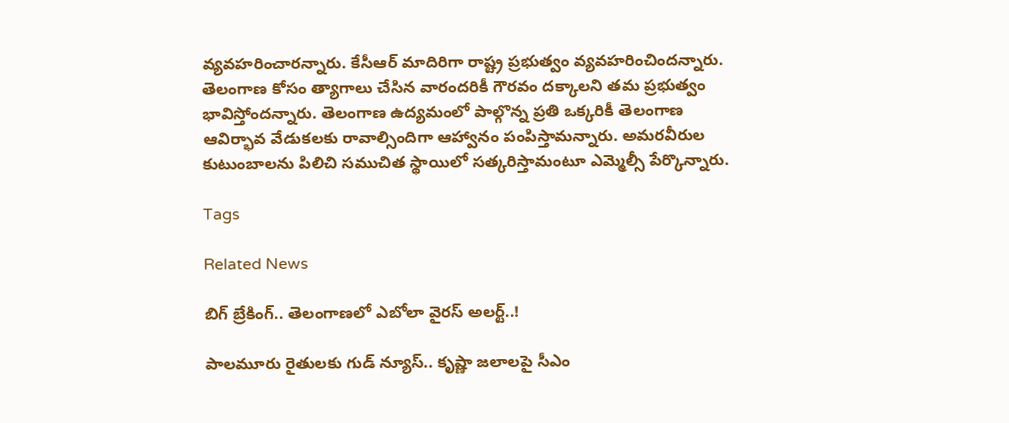వ్యవహరించారన్నారు. కేసీఆర్ మాదిరిగా రాష్ట్ర ప్రభుత్వం వ్యవహరించిందన్నారు. తెలంగాణ కోసం త్యాగాలు చేసిన వారందరికీ గౌరవం దక్కాలని తమ ప్రభుత్వం భావిస్తోందన్నారు. తెలంగాణ ఉద్యమంలో పాల్గొన్న ప్రతి ఒక్కరికీ తెలంగాణ ఆవిర్భావ వేడుకలకు రావాల్సిందిగా ఆహ్వానం పంపిస్తామన్నారు. అమరవీరుల కుటుంబాలను పిలిచి సముచిత స్థాయిలో సత్కరిస్తామంటూ ఎమ్మెల్సీ పేర్కొన్నారు.

Tags

Related News

బిగ్ బ్రేకింగ్.. తెలంగాణలో ఎబోలా వైరస్ అలర్ట్..!

పాలమూరు రైతులకు గుడ్ న్యూస్.. కృష్ణా జలాలపై సీఎం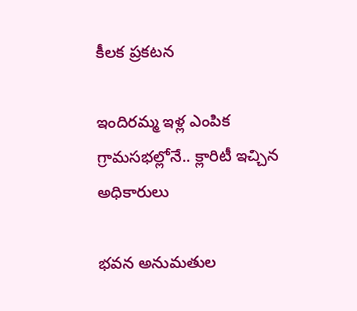కీలక ప్రకటన

ఇందిరమ్మ ఇళ్ల ఎంపిక గ్రామసభల్లోనే.. క్లారిటీ ఇచ్చిన అధికారులు

భవన అనుమతుల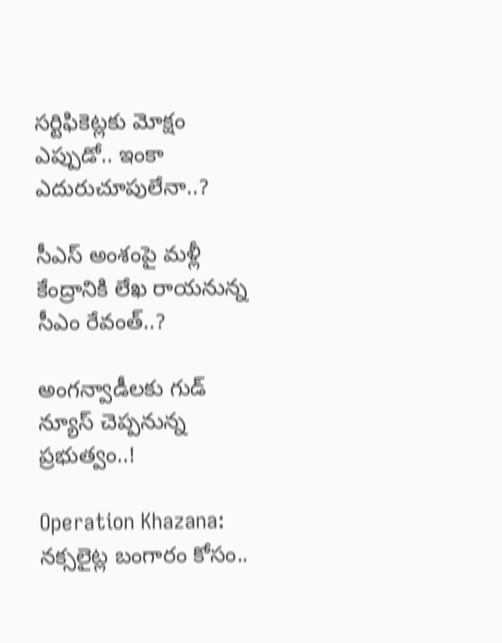సర్టిఫికెట్లకు మోక్షం ఎప్పుడో.. ఇంకా ఎదురుచూపులేనా..?

సీఎస్ అంశంపై మళ్లీ కేంద్రానికి లేఖ రాయనున్న సీఎం రేవంత్..?

అంగన్వాడీలకు గుడ్ న్యూస్ చెప్పనున్న ప్రభుత్వం..!

Operation Khazana: నక్సలైట్ల బంగారం కోసం..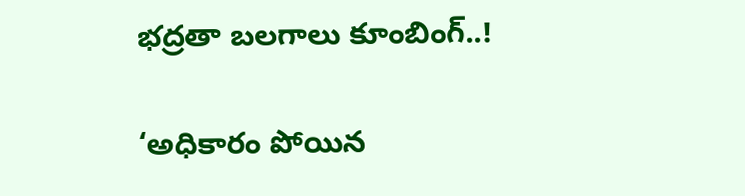భద్రతా బలగాలు కూంబింగ్..!

‘అధికారం పోయిన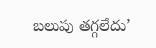బలుపు తగ్గలేదు’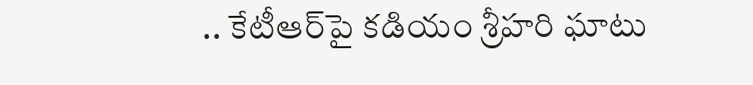.. కేటీఆర్‌పై కడియం శ్రీహరి ఘాటు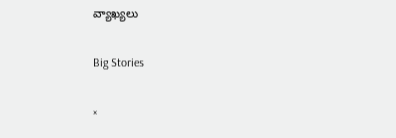వ్యాఖ్యలు

Big Stories

×